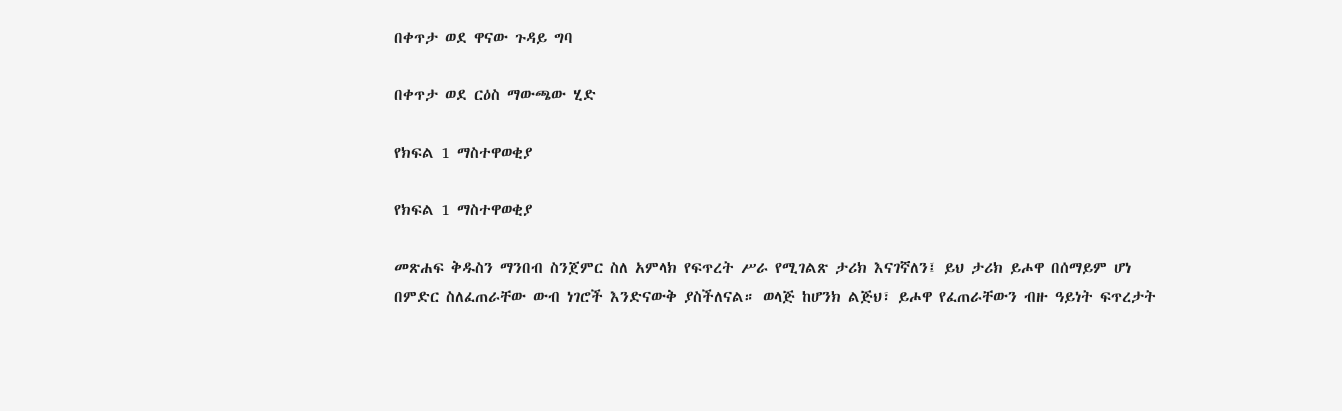በቀጥታ ወደ ዋናው ጉዳይ ግባ

በቀጥታ ወደ ርዕስ ማውጫው ሂድ

የክፍል 1 ማስተዋወቂያ

የክፍል 1 ማስተዋወቂያ

መጽሐፍ ቅዱስን ማንበብ ስንጀምር ስለ አምላክ የፍጥረት ሥራ የሚገልጽ ታሪክ እናገኛለን፤ ይህ ታሪክ ይሖዋ በሰማይም ሆነ በምድር ስለፈጠራቸው ውብ ነገሮች እንድናውቅ ያስችለናል። ወላጅ ከሆንክ ልጅህ፣ ይሖዋ የፈጠራቸውን ብዙ ዓይነት ፍጥረታት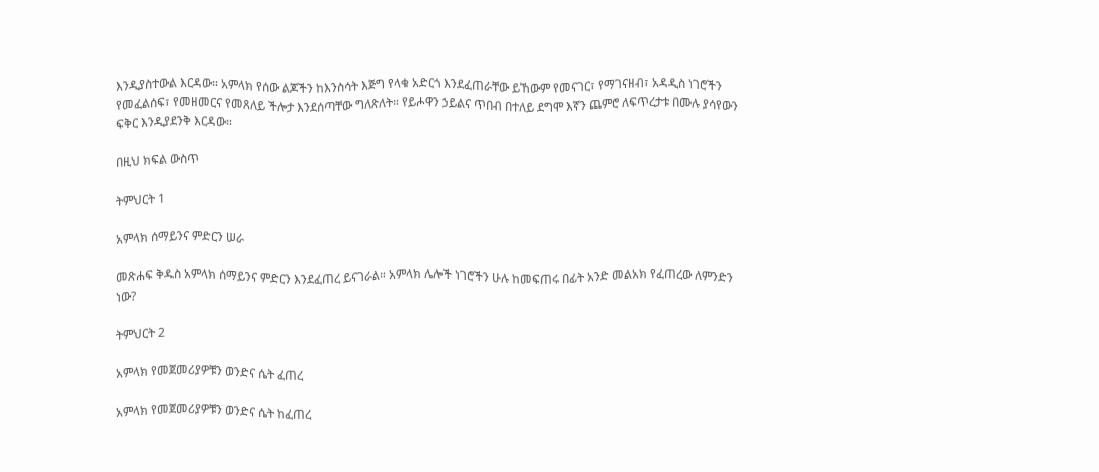እንዲያስተውል እርዳው። አምላክ የሰው ልጆችን ከእንስሳት እጅግ የላቁ አድርጎ እንደፈጠራቸው ይኸውም የመናገር፣ የማገናዘብ፣ አዳዲስ ነገሮችን የመፈልሰፍ፣ የመዘመርና የመጸለይ ችሎታ እንደሰጣቸው ግለጽለት። የይሖዋን ኃይልና ጥበብ በተለይ ደግሞ እኛን ጨምሮ ለፍጥረታቱ በሙሉ ያሳየውን ፍቅር እንዲያደንቅ እርዳው።

በዚህ ክፍል ውስጥ

ትምህርት 1

አምላክ ሰማይንና ምድርን ሠራ

መጽሐፍ ቅዱስ አምላክ ሰማይንና ምድርን እንደፈጠረ ይናገራል። አምላክ ሌሎች ነገሮችን ሁሉ ከመፍጠሩ በፊት አንድ መልአክ የፈጠረው ለምንድን ነው?

ትምህርት 2

አምላክ የመጀመሪያዎቹን ወንድና ሴት ፈጠረ

አምላክ የመጀመሪያዎቹን ወንድና ሴት ከፈጠረ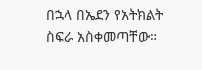በኋላ በኤደን የአትክልት ስፍራ አስቀመጣቸው።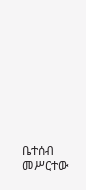ቤተሰብ መሥርተው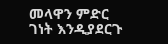መላዋን ምድር ገነት እንዲያደርጉ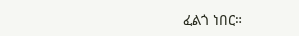ፈልጎ ነበር።